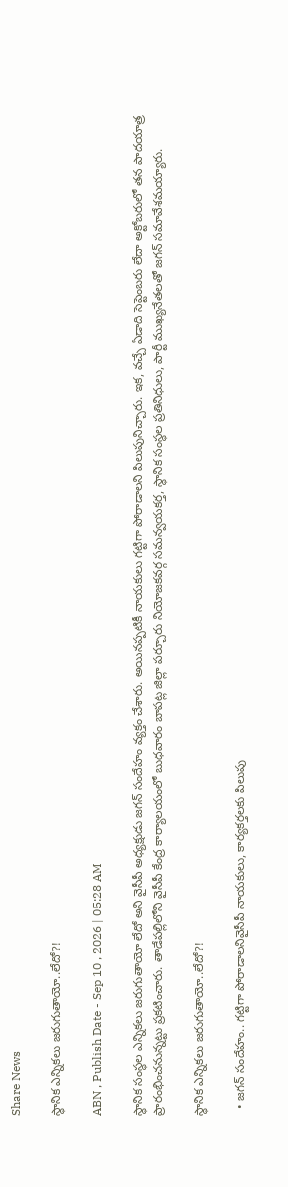Share News

స్థానిక ఎన్నికలు జరుగుతాయో..లేదో?!

ABN , Publish Date - Sep 10 , 2026 | 05:28 AM

స్థానిక సంస్థల ఎన్నికలు జరుగుతాయో లేదో అని వైసీపీ అధ్యక్షుడు జగన్‌ సందేహం వ్యక్తం చేశారు. అయినప్పటికీ నాయకులు గట్టిగా పోరాడాలని పిలుపునిచ్చారు. ఇక, వచ్చే ఏడాది సెప్టెంబరు లేదా అక్టోబరులో తన పాదయాత్ర ప్రారంభించనున్నట్టు ప్రకటించారు. తాడేపల్లిలోని వైసీపీ కేంద్ర కార్యాలయంలో బుధవారం బాపట్ల జిల్లా పర్చూరు నియోజకవర్గ సమన్వయకర్త, స్థానిక సంస్థల ప్రతినిధులు, పార్టీ ముఖ్యనేతలతో జగన్‌ సమావేశమయ్యారు.

స్థానిక ఎన్నికలు జరుగుతాయో..లేదో?!

  • జగన్‌ సందేహం.. గట్టిగా పోరాడాలనివైసీపీ నాయకులు, కార్యకర్తలకు పిలుపు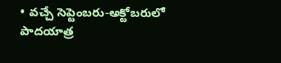• వచ్చే సెప్టెంబరు-అక్టోబరులో పాదయాత్ర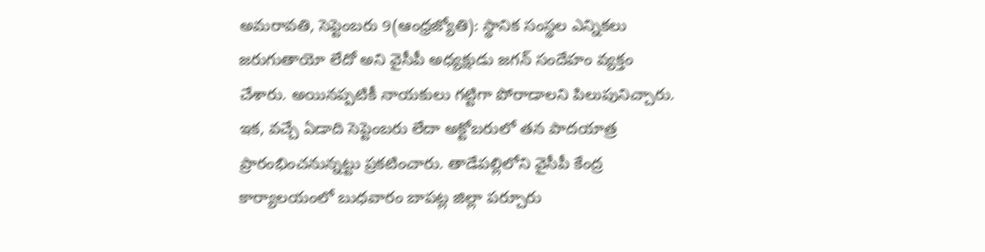అమరావతి, సెప్టెంబరు 9(ఆంధ్రజ్యోతి): స్థానిక సంస్థల ఎన్నికలు జరుగుతాయో లేదో అని వైసీపీ అధ్యక్షుడు జగన్‌ సందేహం వ్యక్తం చేశారు. అయినప్పటికీ నాయకులు గట్టిగా పోరాడాలని పిలుపునిచ్చారు. ఇక, వచ్చే ఏడాది సెప్టెంబరు లేదా అక్టోబరులో తన పాదయాత్ర ప్రారంభించనున్నట్టు ప్రకటించారు. తాడేపల్లిలోని వైసీపీ కేంద్ర కార్యాలయంలో బుధవారం బాపట్ల జిల్లా పర్చూరు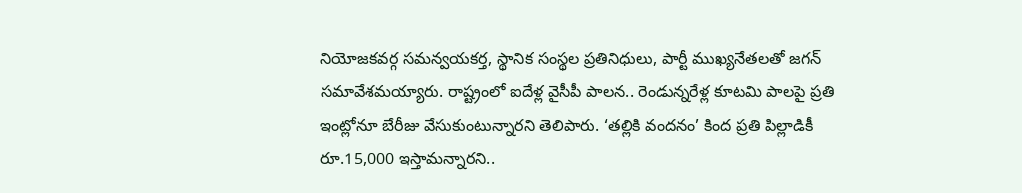నియోజకవర్గ సమన్వయకర్త, స్థానిక సంస్థల ప్రతినిధులు, పార్టీ ముఖ్యనేతలతో జగన్‌ సమావేశమయ్యారు. రాష్ట్రంలో ఐదేళ్ల వైసీపీ పాలన.. రెండున్నరేళ్ల కూటమి పాలపై ప్రతి ఇంట్లోనూ బేరీజు వేసుకుంటున్నారని తెలిపారు. ‘తల్లికి వందనం’ కింద ప్రతి పిల్లాడికీ రూ.15,000 ఇస్తామన్నారని..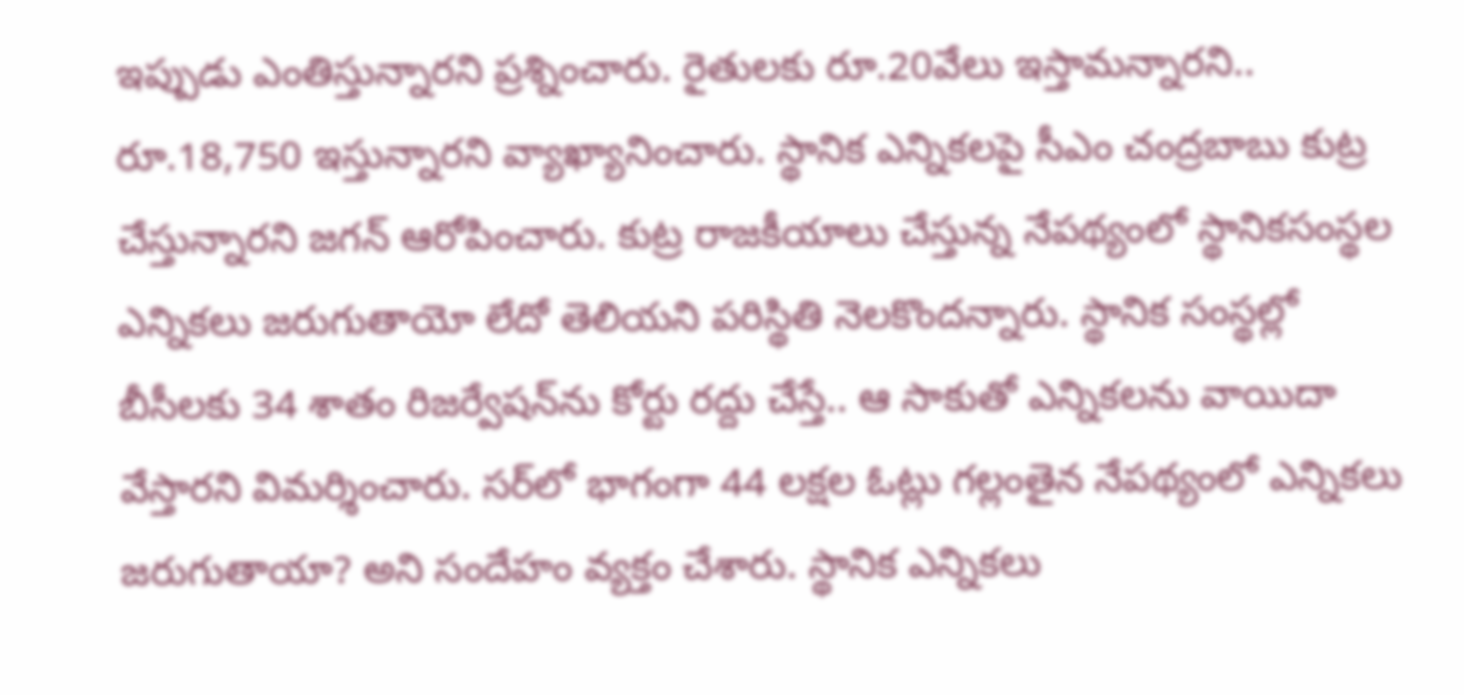ఇప్పుడు ఎంతిస్తున్నారని ప్రశ్నించారు. రైతులకు రూ.20వేలు ఇస్తామన్నారని.. రూ.18,750 ఇస్తున్నారని వ్యాఖ్యానించారు. స్థానిక ఎన్నికలపై సీఎం చంద్రబాబు కుట్ర చేస్తున్నారని జగన్‌ ఆరోపించారు. కుట్ర రాజకీయాలు చేస్తున్న నేపథ్యంలో స్థానికసంస్థల ఎన్నికలు జరుగుతాయో లేదో తెలియని పరిస్థితి నెలకొందన్నారు. స్థానిక సంస్థల్లో బీసీలకు 34 శాతం రిజర్వేషన్‌ను కోర్టు రద్దు చేస్తే.. ఆ సాకుతో ఎన్నికలను వాయిదా వేస్తారని విమర్శించారు. సర్‌లో భాగంగా 44 లక్షల ఓట్లు గల్లంతైన నేపథ్యంలో ఎన్నికలు జరుగుతాయా? అని సందేహం వ్యక్తం చేశారు. స్థానిక ఎన్నికలు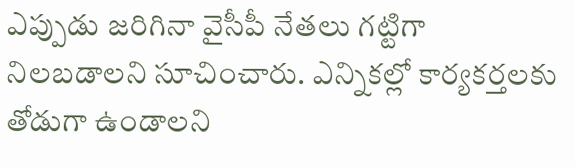ఎప్పుడు జరిగినా వైసీపీ నేతలు గట్టిగా నిలబడాలని సూచించారు. ఎన్నికల్లో కార్యకర్తలకు తోడుగా ఉండాలని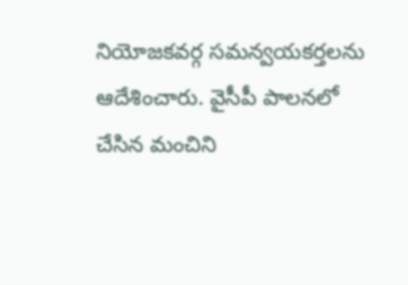నియోజకవర్గ సమన్వయకర్తలను ఆదేశించారు. వైసీపీ పాలనలో చేసిన మంచిని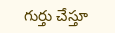గుర్తు చేస్తూ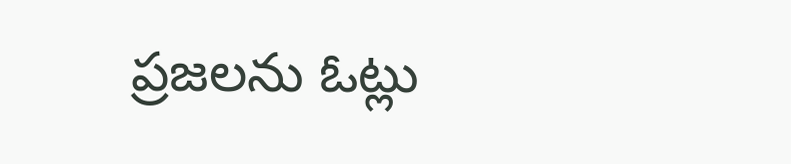ప్రజలను ఓట్లు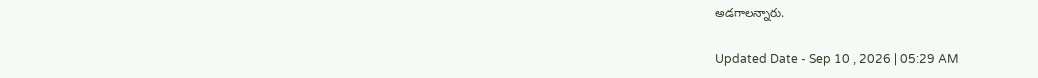అడగాలన్నారు.

Updated Date - Sep 10 , 2026 | 05:29 AM